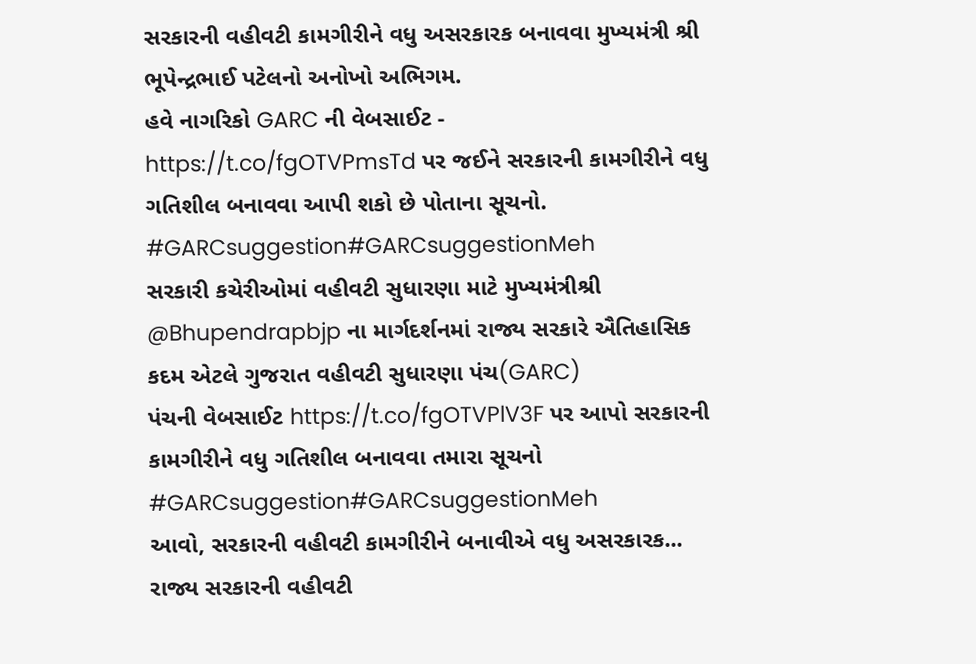સરકારની વહીવટી કામગીરીને વધુ અસરકારક બનાવવા મુખ્યમંત્રી શ્રી ભૂપેન્દ્રભાઈ પટેલનો અનોખો અભિગમ.
હવે નાગરિકો GARC ની વેબસાઈટ - https://t.co/fgOTVPmsTd પર જઈને સરકારની કામગીરીને વધુ ગતિશીલ બનાવવા આપી શકો છે પોતાના સૂચનો.
#GARCsuggestion#GARCsuggestionMeh
સરકારી કચેરીઓમાં વહીવટી સુધારણા માટે મુખ્યમંત્રીશ્રી @Bhupendrapbjp ના માર્ગદર્શનમાં રાજ્ય સરકારે ઐતિહાસિક કદમ એટલે ગુજરાત વહીવટી સુધારણા પંચ(GARC)
પંચની વેબસાઈટ https://t.co/fgOTVPlV3F પર આપો સરકારની કામગીરીને વધુ ગતિશીલ બનાવવા તમારા સૂચનો
#GARCsuggestion#GARCsuggestionMeh
આવો, સરકારની વહીવટી કામગીરીને બનાવીએ વધુ અસરકારક...
રાજ્ય સરકારની વહીવટી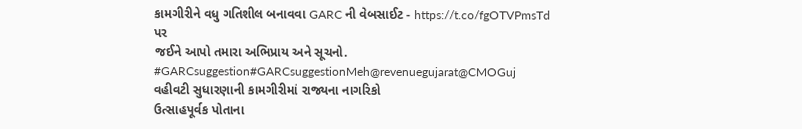કામગીરીને વધુ ગતિશીલ બનાવવા GARC ની વેબસાઈટ - https://t.co/fgOTVPmsTd પર
જઈને આપો તમારા અભિપ્રાય અને સૂચનો.
#GARCsuggestion#GARCsuggestionMeh@revenuegujarat@CMOGuj
વહીવટી સુધારણાની કામગીરીમાં રાજ્યના નાગરિકો
ઉત્સાહપૂર્વક પોતાના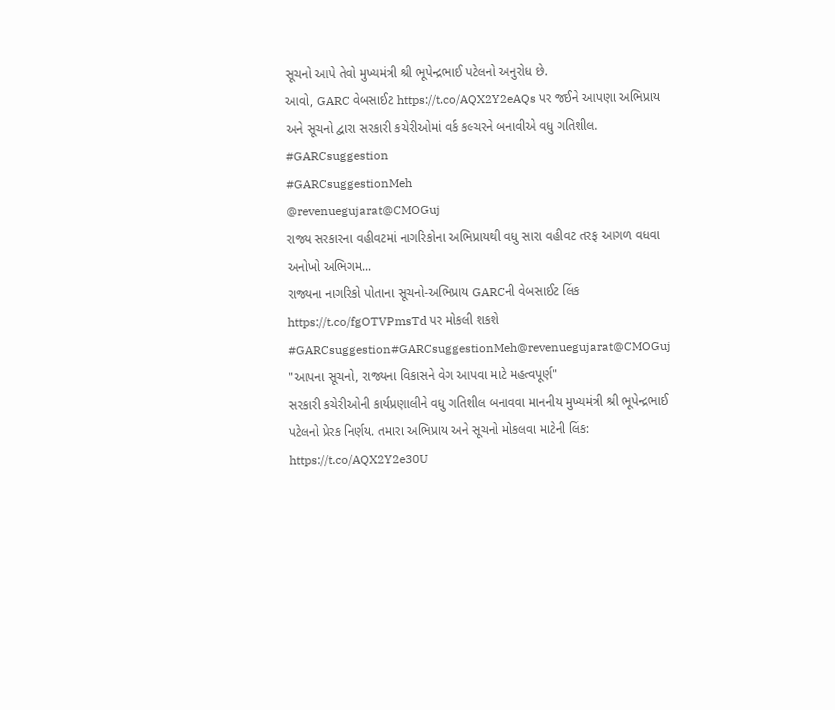સૂચનો આપે તેવો મુખ્યમંત્રી શ્રી ભૂપેન્દ્રભાઈ પટેલનો અનુરોધ છે.
આવો, GARC વેબસાઈટ https://t.co/AQX2Y2eAQs પર જઈને આપણા અભિપ્રાય અને સૂચનો દ્વારા સરકારી કચેરીઓમાં વર્ક કલ્ચરને બનાવીએ વધુ ગતિશીલ.
#GARCsuggestion
#GARCsuggestionMeh
@revenuegujarat@CMOGuj
રાજ્ય સરકારના વહીવટમાં નાગરિકોના અભિપ્રાયથી વધુ સારા વહીવટ તરફ આગળ વધવા અનોખો અભિગમ...
રાજ્યના નાગરિકો પોતાના સૂચનો-અભિપ્રાય GARCની વેબસાઈટ લિંક https://t.co/fgOTVPmsTd પર મોકલી શકશે
#GARCsuggestion#GARCsuggestionMeh@revenuegujarat@CMOGuj
"આપના સૂચનો, રાજ્યના વિકાસને વેગ આપવા માટે મહત્વપૂર્ણ"
સરકારી કચેરીઓની કાર્યપ્રણાલીને વધુ ગતિશીલ બનાવવા માનનીય મુખ્યમંત્રી શ્રી ભૂપેન્દ્રભાઈ પટેલનો પ્રેરક નિર્ણય. તમારા અભિપ્રાય અને સૂચનો મોકલવા માટેની લિંક: https://t.co/AQX2Y2e30U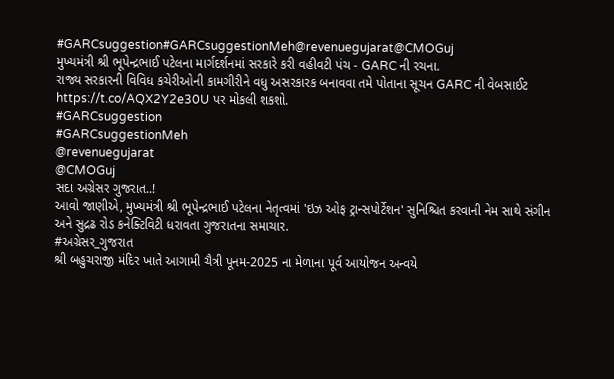#GARCsuggestion#GARCsuggestionMeh@revenuegujarat@CMOGuj
મુખ્યમંત્રી શ્રી ભૂપેન્દ્રભાઈ પટેલના માર્ગદર્શનમાં સરકારે કરી વહીવટી પંચ - GARC ની રચના.
રાજ્ય સરકારની વિવિધ કચેરીઓની કામગીરીને વધુ અસરકારક બનાવવા તમે પોતાના સૂચન GARC ની વેબસાઈટ https://t.co/AQX2Y2e30U પર મોકલી શકશો.
#GARCsuggestion
#GARCsuggestionMeh
@revenuegujarat
@CMOGuj
સદા અગ્રેસર ગુજરાત..!
આવો જાણીએ, મુખ્યમંત્રી શ્રી ભૂપેન્દ્રભાઈ પટેલના નેતૃત્વમાં 'ઇઝ ઓફ ટ્રાન્સપોર્ટેશન' સુનિશ્ચિત કરવાની નેમ સાથે સંગીન અને સુદ્રઢ રોડ કનેક્ટિવિટી ધરાવતા ગુજરાતના સમાચાર.
#અગ્રેસર_ગુજરાત
શ્રી બહુચરાજી મંદિર ખાતે આગામી ચૈત્રી પૂનમ-2025 ના મેળાના પૂર્વ આયોજન અન્વયે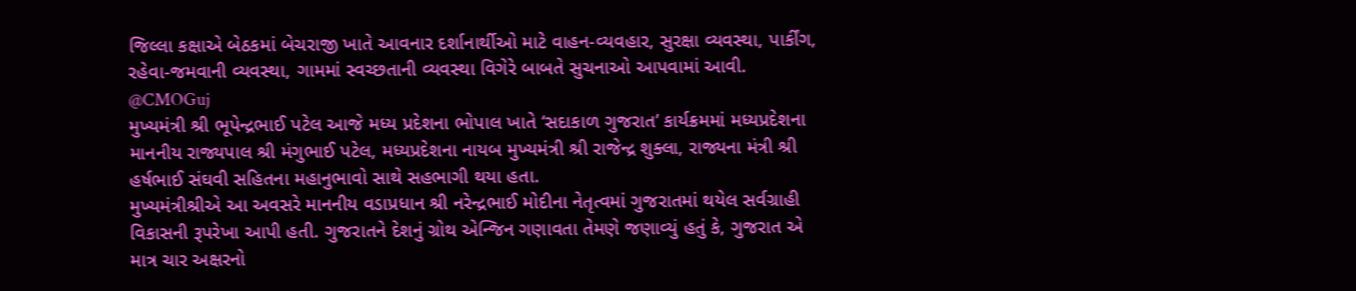જિલ્લા કક્ષાએ બેઠકમાં બેચરાજી ખાતે આવનાર દર્શાનાર્થીઓ માટે વાહન-વ્યવહાર, સુરક્ષા વ્યવસ્થા, પાર્કીંગ, રહેવા-જમવાની વ્યવસ્થા, ગામમાં સ્વચ્છતાની વ્યવસ્થા વિગેરે બાબતે સુચનાઓ આપવામાં આવી.
@CMOGuj
મુખ્યમંત્રી શ્રી ભૂપેન્દ્રભાઈ પટેલ આજે મધ્ય પ્રદેશના ભોપાલ ખાતે ‘સદાકાળ ગુજરાત’ કાર્યક્રમમાં મધ્યપ્રદેશના માનનીય રાજ્યપાલ શ્રી મંગુભાઈ પટેલ, મધ્યપ્રદેશના નાયબ મુખ્યમંત્રી શ્રી રાજેન્દ્ર શુક્લા, રાજ્યના મંત્રી શ્રી હર્ષભાઈ સંઘવી સહિતના મહાનુભાવો સાથે સહભાગી થયા હતા.
મુખ્યમંત્રીશ્રીએ આ અવસરે માનનીય વડાપ્રધાન શ્રી નરેન્દ્રભાઈ મોદીના નેતૃત્વમાં ગુજરાતમાં થયેલ સર્વગ્રાહી વિકાસની રૂપરેખા આપી હતી. ગુજરાતને દેશનું ગ્રોથ એન્જિન ગણાવતા તેમણે જણાવ્યું હતું કે, ગુજરાત એ માત્ર ચાર અક્ષરનો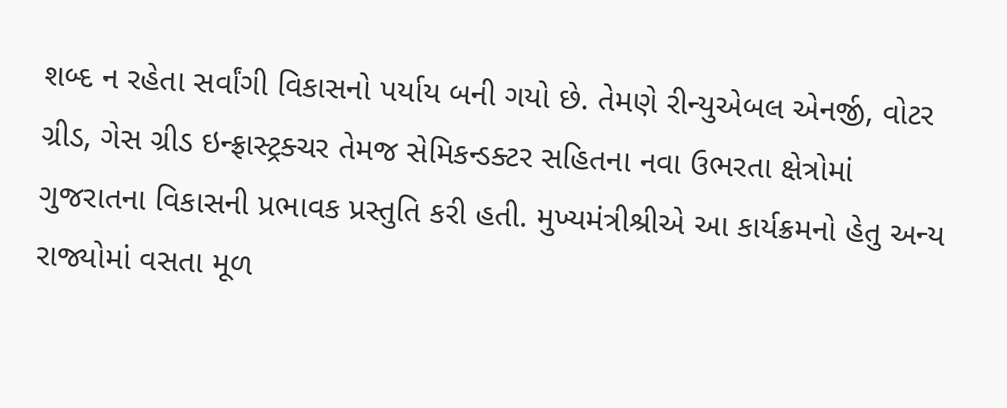શબ્દ ન રહેતા સર્વાંગી વિકાસનો પર્યાય બની ગયો છે. તેમણે રીન્યુએબલ એનર્જી, વોટર ગ્રીડ, ગેસ ગ્રીડ ઇન્ફ્રાસ્ટ્રક્ચર તેમજ સેમિકન્ડક્ટર સહિતના નવા ઉભરતા ક્ષેત્રોમાં ગુજરાતના વિકાસની પ્રભાવક પ્રસ્તુતિ કરી હતી. મુખ્યમંત્રીશ્રીએ આ કાર્યક્રમનો હેતુ અન્ય રાજ્યોમાં વસતા મૂળ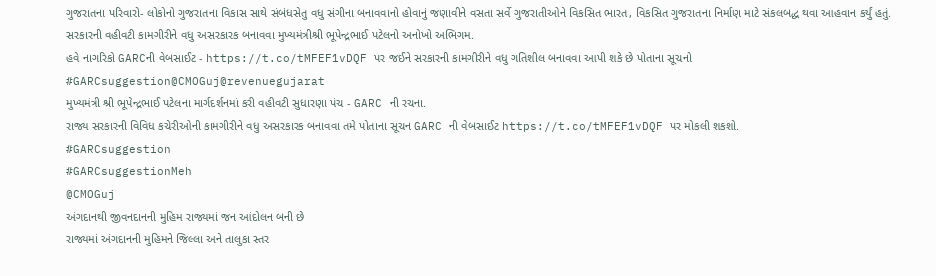ગુજરાતના પરિવારો- લોકોનો ગુજરાતના વિકાસ સાથે સંબંધસેતુ વધુ સંગીના બનાવવાનો હોવાનું જણાવીને વસતા સર્વે ગુજરાતીઓને વિકસિત ભારત, વિકસિત ગુજરાતના નિર્માણ માટે સંકલબદ્ધ થવા આહવાન કર્યું હતું.
સરકારની વહીવટી કામગીરીને વધુ અસરકારક બનાવવા મુખ્યમંત્રીશ્રી ભૂપેન્દ્રભાઈ પટેલનો અનોખો અભિગમ.
હવે નાગરિકો GARCની વેબસાઈટ - https://t.co/tMFEF1vDQF પર જઈને સરકારની કામગીરીને વધુ ગતિશીલ બનાવવા આપી શકે છે પોતાના સૂચનો
#GARCsuggestion@CMOGuj@revenuegujarat
મુખ્યમંત્રી શ્રી ભૂપેન્દ્રભાઈ પટેલના માર્ગદર્શનમાં કરી વહીવટી સુધારણા પંચ - GARC ની રચના.
રાજ્ય સરકારની વિવિધ કચેરીઓની કામગીરીને વધુ અસરકારક બનાવવા તમે પોતાના સૂચન GARC ની વેબસાઈટ https://t.co/tMFEF1vDQF પર મોકલી શકશો.
#GARCsuggestion
#GARCsuggestionMeh
@CMOGuj
અંગદાનથી જીવનદાનની મુહિમ રાજ્યમાં જન આંદોલન બની છે
રાજ્યમાં અંગદાનની મુહિમને જિલ્લા અને તાલુકા સ્તર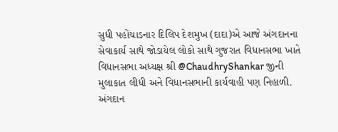સુધી પહોંચાડનાર દિલિપ દેશમુખ (દાદા)એ આજે અંગદાનના સેવાકાર્ય સાથે જોડાયેલ લોકો સાથે ગુજરાત વિધાનસભા ખાતે વિધાનસભા અધ્યક્ષ શ્રી @ChaudhryShankar જીની મુલાકાત લીધી અને વિધાનસભાની કાર્યવાહી પણ નિહાળી.
અંગદાન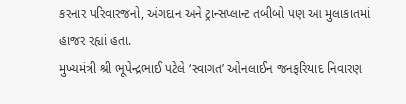કરનાર પરિવારજનો, અંગદાન અને ટ્રાન્સપ્લાન્ટ તબીબો પણ આ મુલાકાતમાં હાજર રહ્યાં હતા.
મુખ્યમંત્રી શ્રી ભૂપેન્દ્રભાઈ પટેલે ‘સ્વાગત’ ઓનલાઈન જનફરિયાદ નિવારણ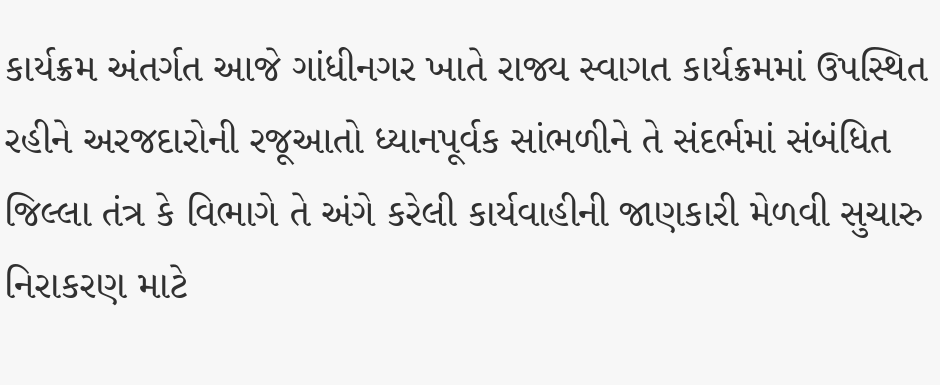કાર્યક્રમ અંતર્ગત આજે ગાંધીનગર ખાતે રાજ્ય સ્વાગત કાર્યક્રમમાં ઉપસ્થિત રહીને અરજદારોની રજૂઆતો ધ્યાનપૂર્વક સાંભળીને તે સંદર્ભમાં સંબંધિત જિલ્લા તંત્ર કે વિભાગે તે અંગે કરેલી કાર્યવાહીની જાણકારી મેળવી સુચારુ નિરાકરણ માટે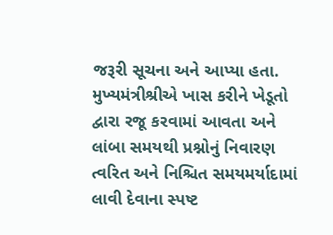જરૂરી સૂચના અને આપ્યા હતા.
મુખ્યમંત્રીશ્રીએ ખાસ કરીને ખેડૂતો દ્વારા રજૂ કરવામાં આવતા અને લાંબા સમયથી પ્રશ્નોનું નિવારણ ત્વરિત અને નિશ્ચિત સમયમર્યાદામાં લાવી દેવાના સ્પષ્ટ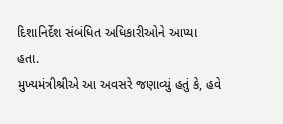દિશાનિર્દેશ સંબંધિત અધિકારીઓને આપ્યા હતા.
મુખ્યમંત્રીશ્રીએ આ અવસરે જણાવ્યું હતું કે, હવે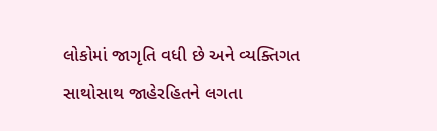લોકોમાં જાગૃતિ વધી છે અને વ્યક્તિગત સાથોસાથ જાહેરહિતને લગતા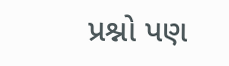પ્રશ્નો પણ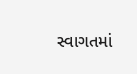સ્વાગતમાં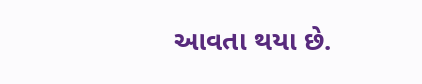આવતા થયા છે.